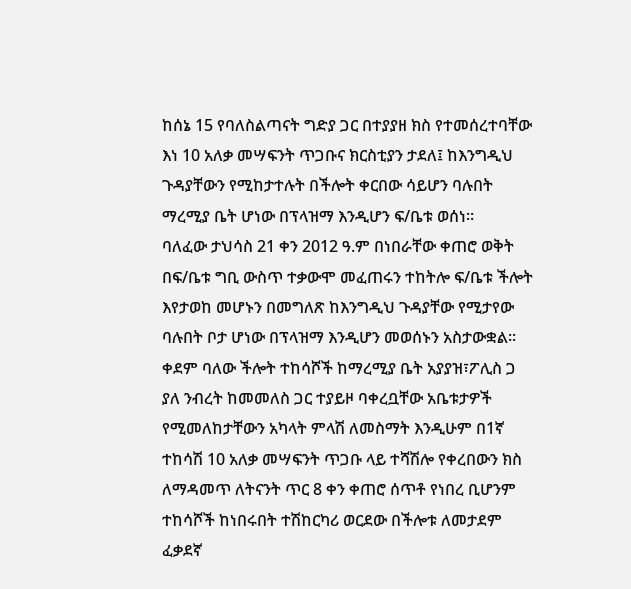ከሰኔ 15 የባለስልጣናት ግድያ ጋር በተያያዘ ክስ የተመሰረተባቸው እነ 10 አለቃ መሣፍንት ጥጋቡና ክርስቲያን ታደለ፤ ከእንግዲህ ጉዳያቸውን የሚከታተሉት በችሎት ቀርበው ሳይሆን ባሉበት ማረሚያ ቤት ሆነው በፕላዝማ እንዲሆን ፍ/ቤቱ ወሰነ፡፡
ባለፈው ታህሳስ 21 ቀን 2012 ዓ.ም በነበራቸው ቀጠሮ ወቅት በፍ/ቤቱ ግቢ ውስጥ ተቃውሞ መፈጠሩን ተከትሎ ፍ/ቤቱ ችሎት እየታወከ መሆኑን በመግለጽ ከእንግዲህ ጉዳያቸው የሚታየው ባሉበት ቦታ ሆነው በፕላዝማ እንዲሆን መወሰኑን አስታውቋል፡፡
ቀደም ባለው ችሎት ተከሳሾች ከማረሚያ ቤት አያያዝ፣ፖሊስ ጋ ያለ ንብረት ከመመለስ ጋር ተያይዞ ባቀረቧቸው አቤቱታዎች የሚመለከታቸውን አካላት ምላሽ ለመስማት እንዲሁም በ1ኛ ተከሳሽ 10 አለቃ መሣፍንት ጥጋቡ ላይ ተሻሽሎ የቀረበውን ክስ ለማዳመጥ ለትናንት ጥር 8 ቀን ቀጠሮ ሰጥቶ የነበረ ቢሆንም ተከሳሾች ከነበሩበት ተሽከርካሪ ወርደው በችሎቱ ለመታደም ፈቃደኛ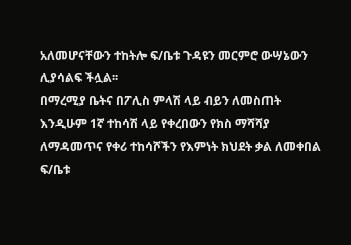አለመሆናቸውን ተከትሎ ፍ/ቤቱ ጉዳዩን መርምሮ ውሣኔውን ሊያሳልፍ ችሏል፡፡
በማረሚያ ቤትና በፖሊስ ምላሽ ላይ ብይን ለመስጠት እንዲሁም 1ኛ ተከሳሽ ላይ የቀረበውን የክስ ማሻሻያ ለማዳመጥና የቀሪ ተከሳሾችን የእምነት ክህደት ቃል ለመቀበል ፍ/ቤቱ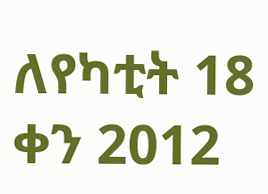ለየካቲት 18 ቀን 2012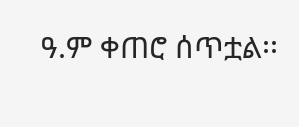ዓ.ም ቀጠሮ ሰጥቷል፡፡